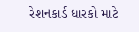રેશનકાર્ડ ધારકો માટે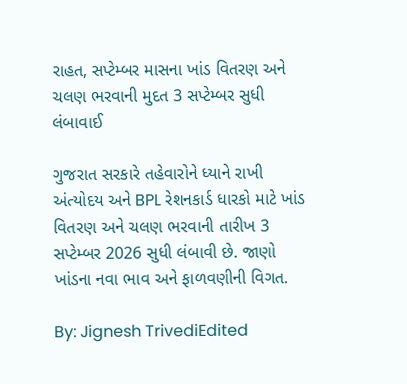રાહત, સપ્ટેમ્બર માસના ખાંડ વિતરણ અને ચલણ ભરવાની મુદત 3 સપ્ટેમ્બર સુધી લંબાવાઈ

ગુજરાત સરકારે તહેવારોને ધ્યાને રાખી અંત્યોદય અને BPL રેશનકાર્ડ ધારકો માટે ખાંડ વિતરણ અને ચલણ ભરવાની તારીખ 3 સપ્ટેમ્બર 2026 સુધી લંબાવી છે. જાણો ખાંડના નવા ભાવ અને ફાળવણીની વિગત.

By: Jignesh TrivediEdited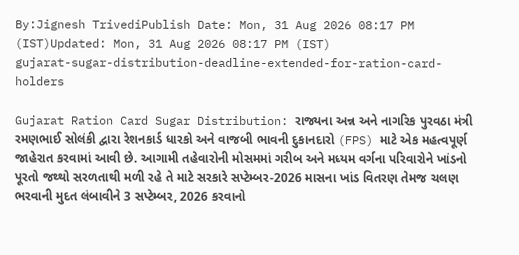By:Jignesh TrivediPublish Date: Mon, 31 Aug 2026 08:17 PM (IST)Updated: Mon, 31 Aug 2026 08:17 PM (IST)
gujarat-sugar-distribution-deadline-extended-for-ration-card-holders

Gujarat Ration Card Sugar Distribution: રાજ્યના અન્ન અને નાગરિક પુરવઠા મંત્રી રમણભાઈ સોલંકી દ્વારા રેશનકાર્ડ ધારકો અને વાજબી ભાવની દુકાનદારો (FPS) માટે એક મહત્વપૂર્ણ જાહેરાત કરવામાં આવી છે. આગામી તહેવારોની મોસમમાં ગરીબ અને મધ્યમ વર્ગના પરિવારોને ખાંડનો પૂરતો જથ્થો સરળતાથી મળી રહે તે માટે સરકારે સપ્ટેમ્બર-2026 માસના ખાંડ વિતરણ તેમજ ચલણ ભરવાની મુદત લંબાવીને 3 સપ્ટેમ્બર, 2026 કરવાનો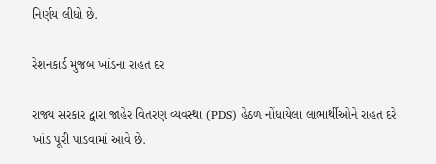નિર્ણય લીધો છે.

રેશનકાર્ડ મુજબ ખાંડના રાહત દર

રાજ્ય સરકાર દ્વારા જાહેર વિતરણ વ્યવસ્થા (PDS) હેઠળ નોંધાયેલા લાભાર્થીઓને રાહત દરે ખાંડ પૂરી પાડવામાં આવે છે.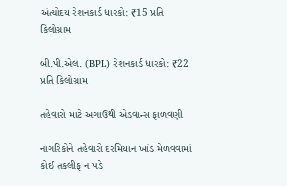અંત્યોદય રેશનકાર્ડ ધારકો: ₹15 પ્રતિ કિલોગ્રામ

બી.પી.એલ. (BPL) રેશનકાર્ડ ધારકો: ₹22 પ્રતિ કિલોગ્રામ

તહેવારો માટે અગાઉથી એડવાન્સ ફાળવણી

નાગરિકોને તહેવારો દરમિયાન ખાંડ મેળવવામાં કોઈ તકલીફ ન પડે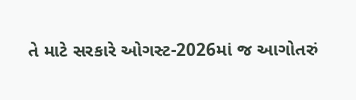તે માટે સરકારે ઓગસ્ટ-2026માં જ આગોતરું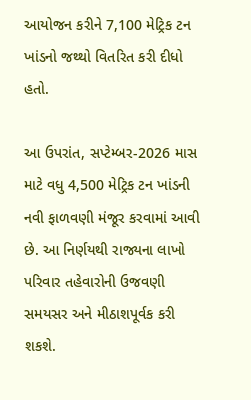આયોજન કરીને 7,100 મેટ્રિક ટન ખાંડનો જથ્થો વિતરિત કરી દીધો હતો.

આ ઉપરાંત, સપ્ટેમ્બર-2026 માસ માટે વધુ 4,500 મેટ્રિક ટન ખાંડની નવી ફાળવણી મંજૂર કરવામાં આવી છે. આ નિર્ણયથી રાજ્યના લાખો પરિવાર તહેવારોની ઉજવણી સમયસર અને મીઠાશપૂર્વક કરી શકશે.